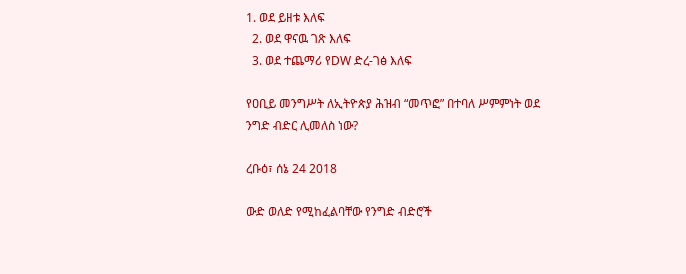1. ወደ ይዘቱ እለፍ
  2. ወደ ዋናዉ ገጽ እለፍ
  3. ወደ ተጨማሪ የDW ድረ-ገፅ እለፍ

የዐቢይ መንግሥት ለኢትዮጵያ ሕዝብ “መጥፎ” በተባለ ሥምምነት ወደ ንግድ ብድር ሊመለስ ነው?

ረቡዕ፣ ሰኔ 24 2018

ውድ ወለድ የሚከፈልባቸው የንግድ ብድሮች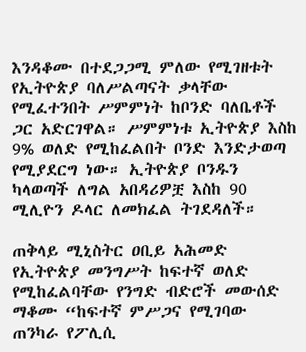እንዳቆሙ በተደጋጋሚ ምለው የሚገዘቱት የኢትዮጵያ ባለሥልጣናት ቃላቸው የሚፈተንበት ሥምምነት ከቦንድ ባለቤቶች ጋር አድርገዋል። ሥምምነቱ ኢትዮጵያ እስከ 9% ወለድ የሚከፈልበት ቦንድ እንድታወጣ የሚያደርግ ነው። ኢትዮጵያ ቦንዱን ካላወጣች ለግል አበዳሪዎቿ እስከ 90 ሚሊዮን ዶላር ለመክፈል ትገደዳለች።

ጠቅላይ ሚኒስትር ዐቢይ አሕመድ
የኢትዮጵያ መንግሥት ከፍተኛ ወለድ የሚከፈልባቸው የንግድ ብድሮች መውሰድ ማቆሙ “ከፍተኛ ምሥጋና የሚገባው ጠንካራ የፖሊሲ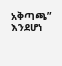አቅጣጫ” እንደሆነ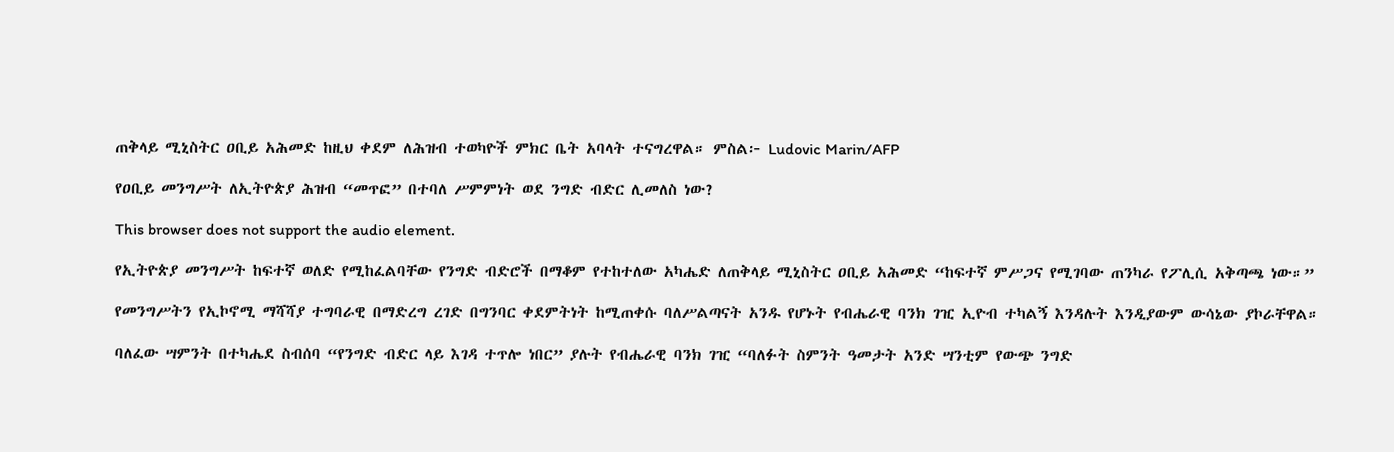ጠቅላይ ሚኒስትር ዐቢይ አሕመድ ከዚህ ቀደም ለሕዝብ ተወካዮች ምክር ቤት አባላት ተናግረዋል። ምስል፦ Ludovic Marin/AFP

የዐቢይ መንግሥት ለኢትዮጵያ ሕዝብ “መጥፎ” በተባለ ሥምምነት ወደ ንግድ ብድር ሊመለስ ነው?

This browser does not support the audio element.

የኢትዮጵያ መንግሥት ከፍተኛ ወለድ የሚከፈልባቸው የንግድ ብድሮች በማቆም የተከተለው አካሔድ ለጠቅላይ ሚኒስትር ዐቢይ አሕመድ “ከፍተኛ ምሥጋና የሚገባው ጠንካራ የፖሊሲ አቅጣጫ ነው።”

የመንግሥትን የኢኮኖሚ ማሻሻያ ተግባራዊ በማድረግ ረገድ በግንባር ቀደምትነት ከሚጠቀሱ ባለሥልጣናት አንዱ የሆኑት የብሔራዊ ባንክ ገዢ ኢዮብ ተካልኝ እንዳሉት እንዲያውም ውሳኔው ያኮራቸዋል።

ባለፈው ሣምንት በተካሔደ ስብሰባ “የንግድ ብድር ላይ እገዳ ተጥሎ ነበር” ያሉት የብሔራዊ ባንክ ገዢ “ባለፉት ስምንት ዓመታት አንድ ሣንቲም የውጭ ንግድ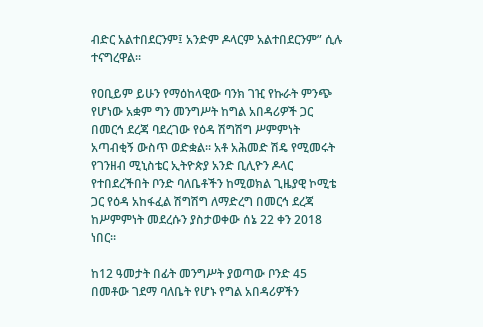ብድር አልተበደርንም፤ አንድም ዶላርም አልተበደርንም” ሲሉ ተናግረዋል።

የዐቢይም ይሁን የማዕከላዊው ባንክ ገዢ የኩራት ምንጭ የሆነው አቋም ግን መንግሥት ከግል አበዳሪዎች ጋር በመርኅ ደረጃ ባደረገው የዕዳ ሽግሽግ ሥምምነት አጣብቂኝ ውስጥ ወድቋል። አቶ አሕመድ ሽዴ የሚመሩት የገንዘብ ሚኒስቴር ኢትዮጵያ አንድ ቢሊዮን ዶላር የተበደረችበት ቦንድ ባለቤቶችን ከሚወክል ጊዜያዊ ኮሚቴ ጋር የዕዳ አከፋፈል ሽግሽግ ለማድረግ በመርኅ ደረጃ ከሥምምነት መደረሱን ያስታወቀው ሰኔ 22 ቀን 2018 ነበር።

ከ12 ዓመታት በፊት መንግሥት ያወጣው ቦንድ 45 በመቶው ገደማ ባለቤት የሆኑ የግል አበዳሪዎችን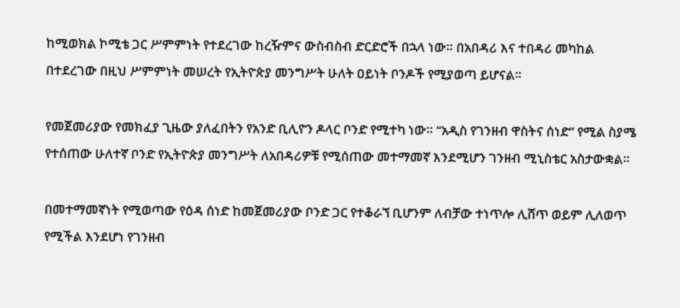ከሚወክል ኮሚቴ ጋር ሥምምነት የተደረገው ከረዥምና ውስብስብ ድርድሮች በኋላ ነው። በአበዳሪ እና ተበዳሪ መካከል በተደረገው በዚህ ሥምምነት መሠረት የኢትዮጵያ መንግሥት ሁለት ዐይነት ቦንዶች የሚያወጣ ይሆናል።

የመጀመሪያው የመክፈያ ጊዜው ያለፈበትን የአንድ ቢሊዮን ዶላር ቦንድ የሚተካ ነው። “አዲስ የገንዘብ ዋስትና ሰነድ” የሚል ስያሜ የተሰጠው ሁለተኛ ቦንድ የኢትዮጵያ መንግሥት ለአበዳሪዎቹ የሚሰጠው መተማመኛ እንደሚሆን ገንዘብ ሚኒስቴር አስታውቋል።

በመተማመኛነት የሚወጣው የዕዳ ሰነድ ከመጀመሪያው ቦንድ ጋር የተቆራኘ ቢሆንም ለብቻው ተነጥሎ ሊሸጥ ወይም ሊለወጥ የሚችል እንደሆነ የገንዘብ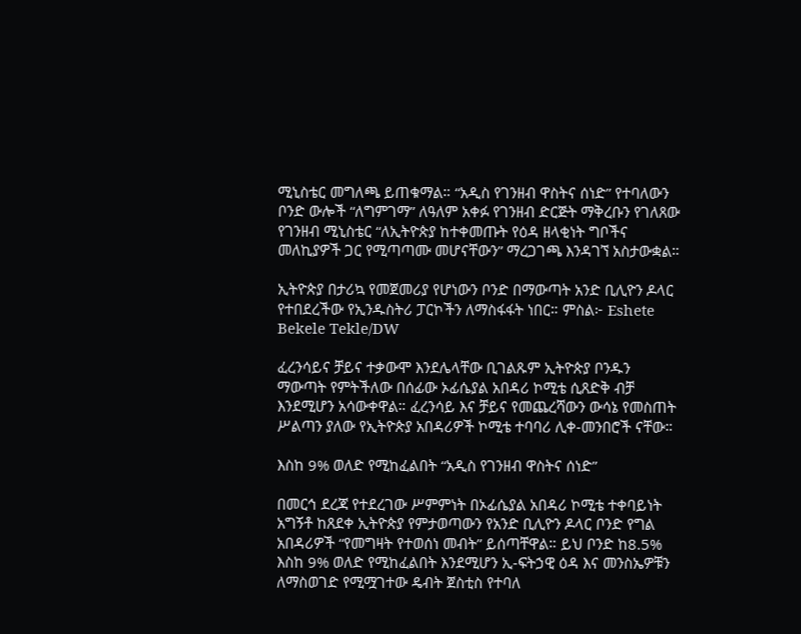ሚኒስቴር መግለጫ ይጠቁማል። “አዲስ የገንዘብ ዋስትና ሰነድ” የተባለውን ቦንድ ውሎች “ለግምገማ” ለዓለም አቀፉ የገንዘብ ድርጅት ማቅረቡን የገለጸው የገንዘብ ሚኒስቴር “ለኢትዮጵያ ከተቀመጡት የዕዳ ዘላቂነት ግቦችና መለኪያዎች ጋር የሚጣጣሙ መሆናቸውን” ማረጋገጫ እንዳገኘ አስታውቋል።

ኢትዮጵያ በታሪኳ የመጀመሪያ የሆነውን ቦንድ በማውጣት አንድ ቢሊዮን ዶላር የተበደረችው የኢንዱስትሪ ፓርኮችን ለማስፋፋት ነበር። ምስል፦ Eshete Bekele Tekle/DW

ፈረንሳይና ቻይና ተቃውሞ እንደሌላቸው ቢገልጹም ኢትዮጵያ ቦንዱን ማውጣት የምትችለው በሰፊው ኦፊሴያል አበዳሪ ኮሚቴ ሲጸድቅ ብቻ እንደሚሆን አሳውቀዋል። ፈረንሳይ እና ቻይና የመጨረሻውን ውሳኔ የመስጠት ሥልጣን ያለው የኢትዮጵያ አበዳሪዎች ኮሚቴ ተባባሪ ሊቀ-መንበሮች ናቸው።

እስከ 9% ወለድ የሚከፈልበት “አዲስ የገንዘብ ዋስትና ሰነድ”

በመርኅ ደረጃ የተደረገው ሥምምነት በኦፊሴያል አበዳሪ ኮሚቴ ተቀባይነት አግኝቶ ከጸደቀ ኢትዮጵያ የምታወጣውን የአንድ ቢሊዮን ዶላር ቦንድ የግል አበዳሪዎች “የመግዛት የተወሰነ መብት” ይሰጣቸዋል። ይህ ቦንድ ከ8.5% እስከ 9% ወለድ የሚከፈልበት እንደሚሆን ኢ-ፍትኃዊ ዕዳ እና መንስኤዎቹን ለማስወገድ የሚሟገተው ዴብት ጀስቲስ የተባለ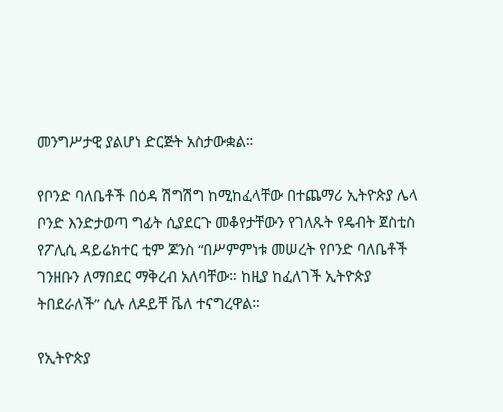መንግሥታዊ ያልሆነ ድርጅት አስታውቋል።

የቦንድ ባለቤቶች በዕዳ ሽግሽግ ከሚከፈላቸው በተጨማሪ ኢትዮጵያ ሌላ ቦንድ እንድታወጣ ግፊት ሲያደርጉ መቆየታቸውን የገለጹት የዴብት ጀስቲስ የፖሊሲ ዳይሬክተር ቲም ጆንስ “በሥምምነቱ መሠረት የቦንድ ባለቤቶች ገንዘቡን ለማበደር ማቅረብ አለባቸው። ከዚያ ከፈለገች ኢትዮጵያ ትበደራለች” ሲሉ ለዶይቸ ቬለ ተናግረዋል።

የኢትዮጵያ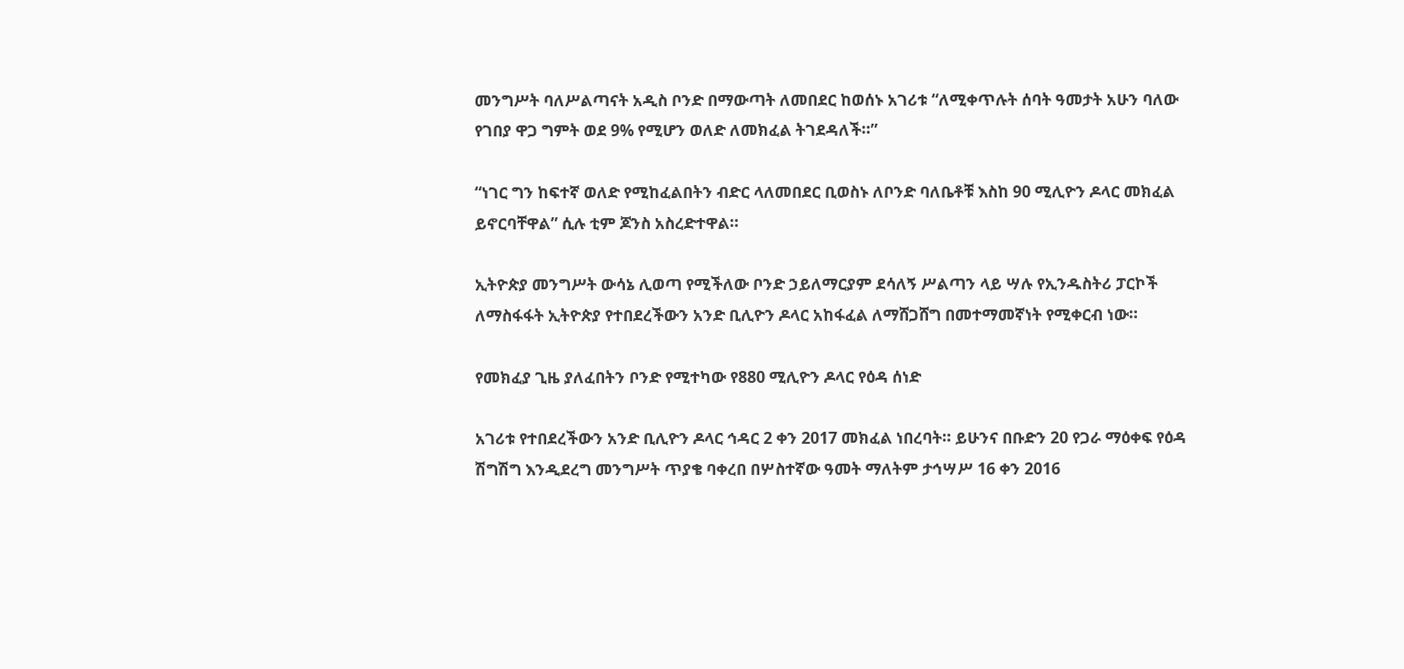መንግሥት ባለሥልጣናት አዲስ ቦንድ በማውጣት ለመበደር ከወሰኑ አገሪቱ “ለሚቀጥሉት ሰባት ዓመታት አሁን ባለው የገበያ ዋጋ ግምት ወደ 9% የሚሆን ወለድ ለመክፈል ትገደዳለች።”

“ነገር ግን ከፍተኛ ወለድ የሚከፈልበትን ብድር ላለመበደር ቢወስኑ ለቦንድ ባለቤቶቹ እስከ 90 ሚሊዮን ዶላር መክፈል ይኖርባቸዋል” ሲሉ ቲም ጆንስ አስረድተዋል።

ኢትዮጵያ መንግሥት ውሳኔ ሊወጣ የሚችለው ቦንድ ኃይለማርያም ደሳለኝ ሥልጣን ላይ ሣሉ የኢንዱስትሪ ፓርኮች ለማስፋፋት ኢትዮጵያ የተበደረችውን አንድ ቢሊዮን ዶላር አከፋፈል ለማሸጋሸግ በመተማመኛነት የሚቀርብ ነው።

የመክፈያ ጊዜ ያለፈበትን ቦንድ የሚተካው የ880 ሚሊዮን ዶላር የዕዳ ሰነድ

አገሪቱ የተበደረችውን አንድ ቢሊዮን ዶላር ኅዳር 2 ቀን 2017 መክፈል ነበረባት። ይሁንና በቡድን 20 የጋራ ማዕቀፍ የዕዳ ሽግሽግ እንዲደረግ መንግሥት ጥያቄ ባቀረበ በሦስተኛው ዓመት ማለትም ታኅሣሥ 16 ቀን 2016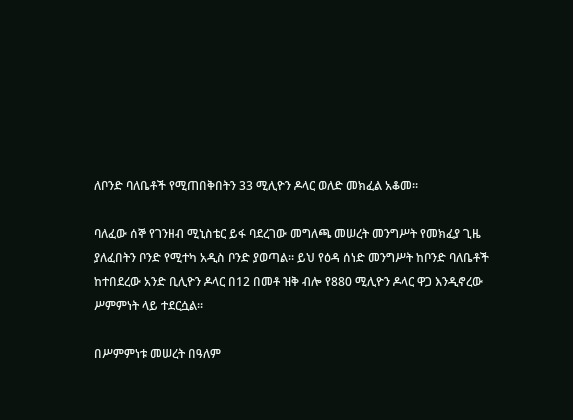ለቦንድ ባለቤቶች የሚጠበቅበትን 33 ሚሊዮን ዶላር ወለድ መክፈል አቆመ።

ባለፈው ሰኞ የገንዘብ ሚኒስቴር ይፋ ባደረገው መግለጫ መሠረት መንግሥት የመክፈያ ጊዜ ያለፈበትን ቦንድ የሚተካ አዲስ ቦንድ ያወጣል። ይህ የዕዳ ሰነድ መንግሥት ከቦንድ ባለቤቶች ከተበደረው አንድ ቢሊዮን ዶላር በ12 በመቶ ዝቅ ብሎ የ880 ሚሊዮን ዶላር ዋጋ እንዲኖረው ሥምምነት ላይ ተደርሷል።

በሥምምነቱ መሠረት በዓለም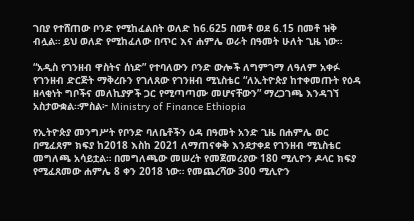ገበያ የተሸጠው ቦንድ የሚከፈልበት ወለድ ከ6.625 በመቶ ወደ 6.15 በመቶ ዝቅ ብሏል። ይህ ወለድ የሚከፈለው በጥር እና ሐምሌ ወራት በዓመት ሁለት ጊዜ ነው።

“አዲስ የገንዘብ ዋስትና ሰነድ” የተባለውን ቦንድ ውሎች ለግምገማ ለዓለም አቀፉ የገንዘብ ድርጅት ማቅረቡን የገለጸው የገንዘብ ሚኒስቴር “ለኢትዮጵያ ከተቀመጡት የዕዳ ዘላቂነት ግቦችና መለኪያዎች ጋር የሚጣጣሙ መሆናቸውን” ማረጋገጫ እንዳገኘ አስታውቋል።ምስል፦ Ministry of Finance Ethiopia

የኢትዮጵያ መንግሥት የቦንድ ባለቤቶችን ዕዳ በዓመት አንድ ጊዜ በሐምሌ ወር በሚፈጸም ክፍያ ከ2018 እስከ 2021 ለማጠናቀቅ እንደታቀደ የገንዘብ ሚኒስቴር መግለጫ አሳይቷል። በመግለጫው መሠረት የመጀመሪያው 180 ሚሊዮን ዶላር ክፍያ የሚፈጸመው ሐምሌ 8 ቀን 2018 ነው። የመጨረሻው 300 ሚሊዮን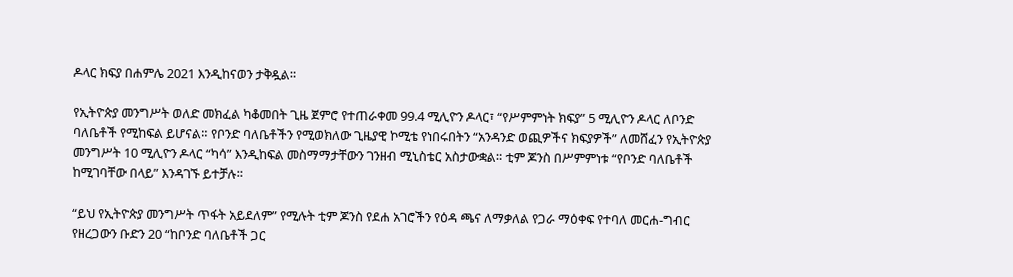ዶላር ክፍያ በሐምሌ 2021 እንዲከናወን ታቅዷል።

የኢትዮጵያ መንግሥት ወለድ መክፈል ካቆመበት ጊዜ ጀምሮ የተጠራቀመ 99.4 ሚሊዮን ዶላር፣ “የሥምምነት ክፍያ” 5 ሚሊዮን ዶላር ለቦንድ ባለቤቶች የሚከፍል ይሆናል። የቦንድ ባለቤቶችን የሚወክለው ጊዜያዊ ኮሚቴ የነበሩበትን “አንዳንድ ወጪዎችና ክፍያዎች” ለመሸፈን የኢትዮጵያ መንግሥት 10 ሚሊዮን ዶላር “ካሳ” እንዲከፍል መስማማታቸውን ገንዘብ ሚኒስቴር አስታውቋል። ቲም ጆንስ በሥምምነቱ “የቦንድ ባለቤቶች ከሚገባቸው በላይ” እንዳገኙ ይተቻሉ።

“ይህ የኢትዮጵያ መንግሥት ጥፋት አይደለም” የሚሉት ቲም ጆንስ የደሐ አገሮችን የዕዳ ጫና ለማቃለል የጋራ ማዕቀፍ የተባለ መርሐ-ግብር የዘረጋውን ቡድን 20 “ከቦንድ ባለቤቶች ጋር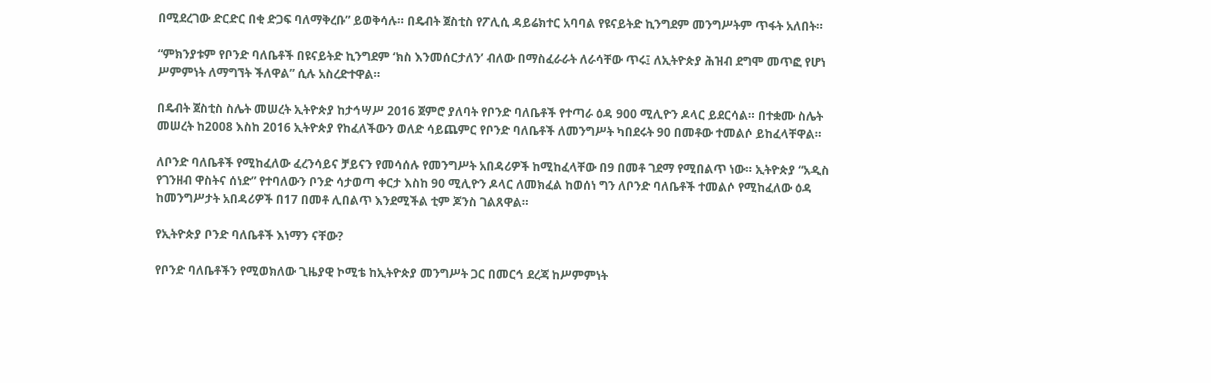በሚደረገው ድርድር በቂ ድጋፍ ባለማቅረቡ” ይወቅሳሉ። በዴብት ጀስቲስ የፖሊሲ ዳይሬክተር አባባል የዩናይትድ ኪንግደም መንግሥትም ጥፋት አለበት።

“ምክንያቱም የቦንድ ባለቤቶች በዩናይትድ ኪንግደም ‘ክስ እንመሰርታለን’ ብለው በማስፈራራት ለራሳቸው ጥሩ፤ ለኢትዮጵያ ሕዝብ ደግሞ መጥፎ የሆነ ሥምምነት ለማግኘት ችለዋል” ሲሉ አስረድተዋል።

በዴብት ጀስቲስ ስሌት መሠረት ኢትዮጵያ ከታኅሣሥ 2016 ጀምሮ ያለባት የቦንድ ባለቤቶች የተጣራ ዕዳ 900 ሚሊዮን ዶላር ይደርሳል። በተቋሙ ስሌት መሠረት ከ2008 እስከ 2016 ኢትዮጵያ የከፈለችውን ወለድ ሳይጨምር የቦንድ ባለቤቶች ለመንግሥት ካበደሩት 90 በመቶው ተመልሶ ይከፈላቸዋል።

ለቦንድ ባለቤቶች የሚከፈለው ፈረንሳይና ቻይናን የመሳሰሉ የመንግሥት አበዳሪዎች ከሚከፈላቸው በ9 በመቶ ገደማ የሚበልጥ ነው። ኢትዮጵያ “አዲስ የገንዘብ ዋስትና ሰነድ” የተባለውን ቦንድ ሳታወጣ ቀርታ እስከ 90 ሚሊዮን ዶላር ለመክፈል ከወሰነ ግን ለቦንድ ባለቤቶች ተመልሶ የሚከፈለው ዕዳ ከመንግሥታት አበዳሪዎች በ17 በመቶ ሊበልጥ እንደሚችል ቲም ጆንስ ገልጸዋል።

የኢትዮጵያ ቦንድ ባለቤቶች እነማን ናቸው?

የቦንድ ባለቤቶችን የሚወክለው ጊዜያዊ ኮሚቴ ከኢትዮጵያ መንግሥት ጋር በመርኅ ደረጃ ከሥምምነት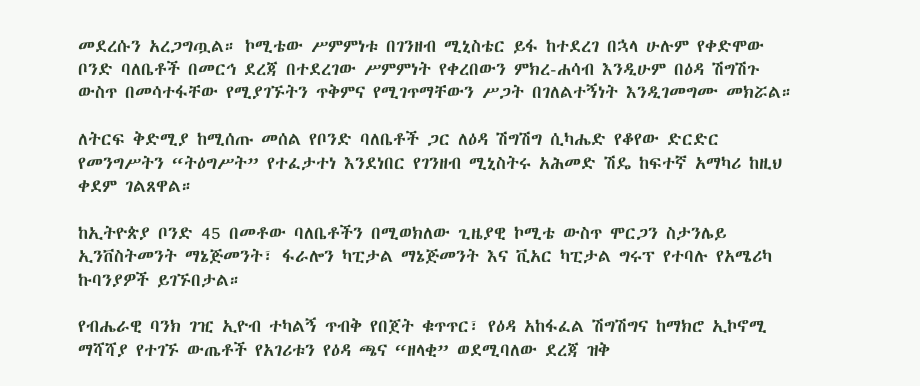መደረሱን አረጋግጧል። ኮሚቴው ሥምምነቱ በገንዘብ ሚኒስቴር ይፋ ከተደረገ በኋላ ሁሉም የቀድሞው ቦንድ ባለቤቶች በመርኅ ደረጃ በተደረገው ሥምምነት የቀረበውን ምክረ-ሐሳብ እንዲሁም በዕዳ ሽግሽጉ ውስጥ በመሳተፋቸው የሚያገኙትን ጥቅምና የሚገጥማቸውን ሥጋት በገለልተኝነት እንዲገመግሙ መክሯል።

ለትርፍ ቅድሚያ ከሚሰጡ መሰል የቦንድ ባለቤቶች ጋር ለዕዳ ሽግሽግ ሲካሔድ የቆየው ድርድር የመንግሥትን “ትዕግሥት” የተፈታተነ እንደነበር የገንዘብ ሚኒስትሩ አሕመድ ሽዴ ከፍተኛ አማካሪ ከዚህ ቀደም ገልጸዋል።

ከኢትዮጵያ ቦንድ 45 በመቶው ባለቤቶችን በሚወክለው ጊዜያዊ ኮሚቴ ውስጥ ሞርጋን ስታንሌይ ኢንቨስትመንት ማኔጅመንት፣ ፋራሎን ካፒታል ማኔጅመንት እና ቪአር ካፒታል ግሩፕ የተባሉ የአሜሪካ ኩባንያዎች ይገኙበታል።

የብሔራዊ ባንክ ገዢ ኢዮብ ተካልኝ ጥብቅ የበጀት ቁጥጥር፣ የዕዳ አከፋፈል ሽግሽግና ከማክሮ ኢኮኖሚ ማሻሻያ የተገኙ ውጤቶች የአገሪቱን የዕዳ ጫና “ዘላቂ” ወደሚባለው ደረጃ ዝቅ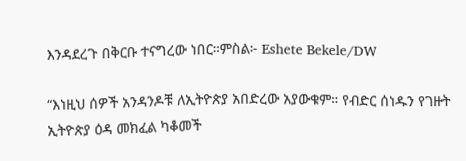እንዳደረጉ በቅርቡ ተናግረው ነበር።ምስል፦ Eshete Bekele/DW

“እነዚህ ሰዎች አንዳንዶቹ ለኢትዮጵያ አበድረው አያውቁም። የብድር ሰነዱን የገዙት ኢትዮጵያ ዕዳ መክፈል ካቆመች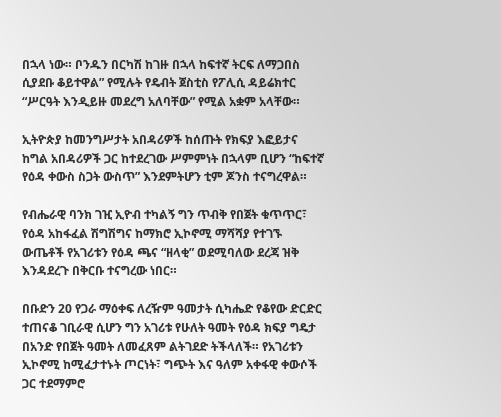በኋላ ነው። ቦንዱን በርካሽ ከገዙ በኋላ ከፍተኛ ትርፍ ለማጋበስ ሲያደቡ ቆይተዋል” የሚሉት የዴብት ጀስቲስ የፖሊሲ ዳይሬክተር “ሥርዓት እንዲይዙ መደረግ አለባቸው” የሚል አቋም አላቸው።

ኢትዮጵያ ከመንግሥታት አበዳሪዎች ከሰጡት የክፍያ እፎይታና ከግል አበዳሪዎች ጋር ከተደረገው ሥምምነት በኋላም ቢሆን “ከፍተኛ የዕዳ ቀውስ ስጋት ውስጥ” እንደምትሆን ቲም ጆንስ ተናግረዋል።

የብሔራዊ ባንክ ገዢ ኢዮብ ተካልኝ ግን ጥብቅ የበጀት ቁጥጥር፣ የዕዳ አከፋፈል ሽግሽግና ከማክሮ ኢኮኖሚ ማሻሻያ የተገኙ ውጤቶች የአገሪቱን የዕዳ ጫና “ዘላቂ” ወደሚባለው ደረጃ ዝቅ እንዳደረጉ በቅርቡ ተናግረው ነበር።

በቡድን 20 የጋራ ማዕቀፍ ለረዥም ዓመታት ሲካሔድ የቆየው ድርድር ተጠናቆ ገቢራዊ ሲሆን ግን አገሪቱ የሁለት ዓመት የዕዳ ክፍያ ግዴታ በአንድ የበጀት ዓመት ለመፈጸም ልትገደድ ትችላለች። የአገሪቱን ኢኮኖሚ ከሚፈታተኑት ጦርነት፣ ግጭት እና ዓለም አቀፋዊ ቀውሶች ጋር ተደማምሮ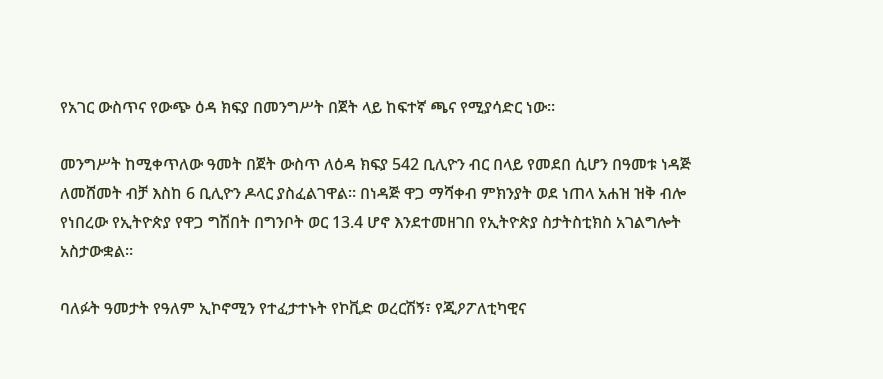የአገር ውስጥና የውጭ ዕዳ ክፍያ በመንግሥት በጀት ላይ ከፍተኛ ጫና የሚያሳድር ነው።

መንግሥት ከሚቀጥለው ዓመት በጀት ውስጥ ለዕዳ ክፍያ 542 ቢሊዮን ብር በላይ የመደበ ሲሆን በዓመቱ ነዳጅ ለመሸመት ብቻ እስከ 6 ቢሊዮን ዶላር ያስፈልገዋል። በነዳጅ ዋጋ ማሻቀብ ምክንያት ወደ ነጠላ አሐዝ ዝቅ ብሎ የነበረው የኢትዮጵያ የዋጋ ግሽበት በግንቦት ወር 13.4 ሆኖ እንደተመዘገበ የኢትዮጵያ ስታትስቲክስ አገልግሎት አስታውቋል።

ባለፉት ዓመታት የዓለም ኢኮኖሚን የተፈታተኑት የኮቪድ ወረርሽኝ፣ የጂዖፖለቲካዊና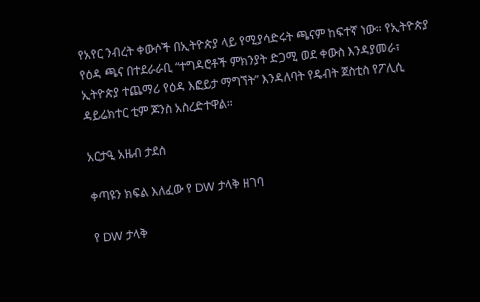የአየር ንብረት ቀውሶች በኢትዮጵያ ላይ የሚያሳድሩት ጫናም ከፍተኛ ነው። የኢትዮጵያ የዕዳ ጫና በተደራራቢ “ተግዳሮቶች ምክንያት ድጋሚ ወደ ቀውስ እንዳያመራ፣ ኢትዮጵያ ተጨማሪ የዕዳ እፎይታ ማግኘት” እንዳለባት የዴብት ጀስቲስ የፖሊሲ ዳይሬክተር ቲም ጆንስ አስረድተዋል።

አርታዒ አዜብ ታደሰ

ቀጣዩን ክፍል እለፈው የ DW ታላቅ ዘገባ

የ DW ታላቅ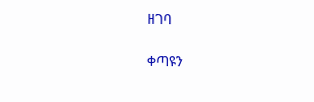ዘገባ

ቀጣዩን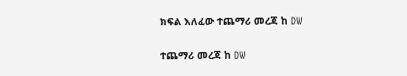ክፍል እለፈው ተጨማሪ መረጃ ከ DW

ተጨማሪ መረጃ ከ DW